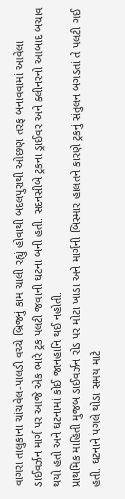વાગરા તાલુકાના ચાંચવેલ-પાલડી વચ્ચે બ્રિજનું કામ ચાલી રહ્યું હોવાથી બદલપુરાથી ઓછણ તરફ બનાવવામાં આવેલા ડાઈવર્ઝન માર્ગ પર આજે એક ભારે ટ્રક પલટી જવાની ઘટના બની હતી. સદનસીબે ટ્રકના ડ્રાઈવર અને ક્લીનરનો આબાદ બચાવ થયો હતો અને ઘટનામાં કોઈ જાનહાનિ થઈ નહોતી.
પ્રાથમિક માહિતી મુજબ ડાઈવર્ઝન રોડ પર મોટા ખાડા અને માર્ગની બિસ્માર હાલતને કારણે ટ્રકનું સંતુલન બગડતાં તે પલટી ગઈ હતી. ઘટનાને પગલે થોડા સમય માટે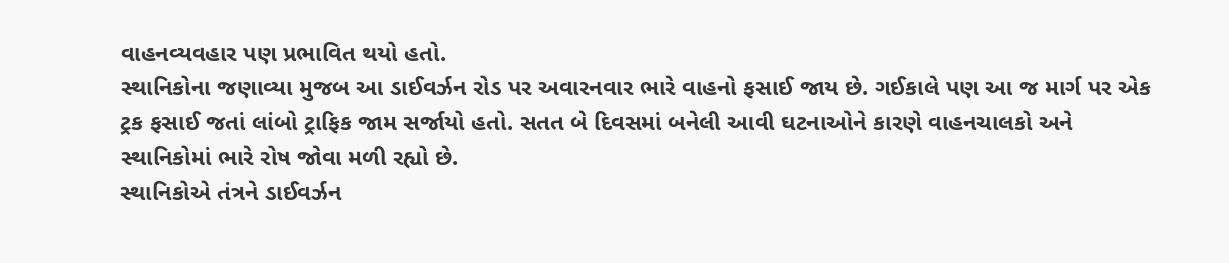વાહનવ્યવહાર પણ પ્રભાવિત થયો હતો.
સ્થાનિકોના જણાવ્યા મુજબ આ ડાઈવર્ઝન રોડ પર અવારનવાર ભારે વાહનો ફસાઈ જાય છે. ગઈકાલે પણ આ જ માર્ગ પર એક ટ્રક ફસાઈ જતાં લાંબો ટ્રાફિક જામ સર્જાયો હતો. સતત બે દિવસમાં બનેલી આવી ઘટનાઓને કારણે વાહનચાલકો અને સ્થાનિકોમાં ભારે રોષ જોવા મળી રહ્યો છે.
સ્થાનિકોએ તંત્રને ડાઈવર્ઝન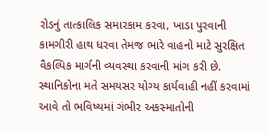રોડનું તાત્કાલિક સમારકામ કરવા, ખાડા પુરવાની કામગીરી હાથ ધરવા તેમજ ભારે વાહનો માટે સુરક્ષિત વૈકલ્પિક માર્ગની વ્યવસ્થા કરવાની માંગ કરી છે. સ્થાનિકોના મતે સમયસર યોગ્ય કાર્યવાહી નહીં કરવામાં આવે તો ભવિષ્યમાં ગંભીર અકસ્માતોની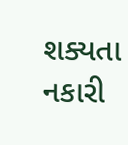શક્યતા નકારી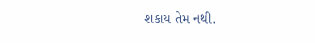શકાય તેમ નથી.